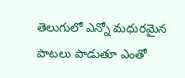తెలుగులో ఎన్నో మధురమైన పాటలు పాడుతూ ఎంతో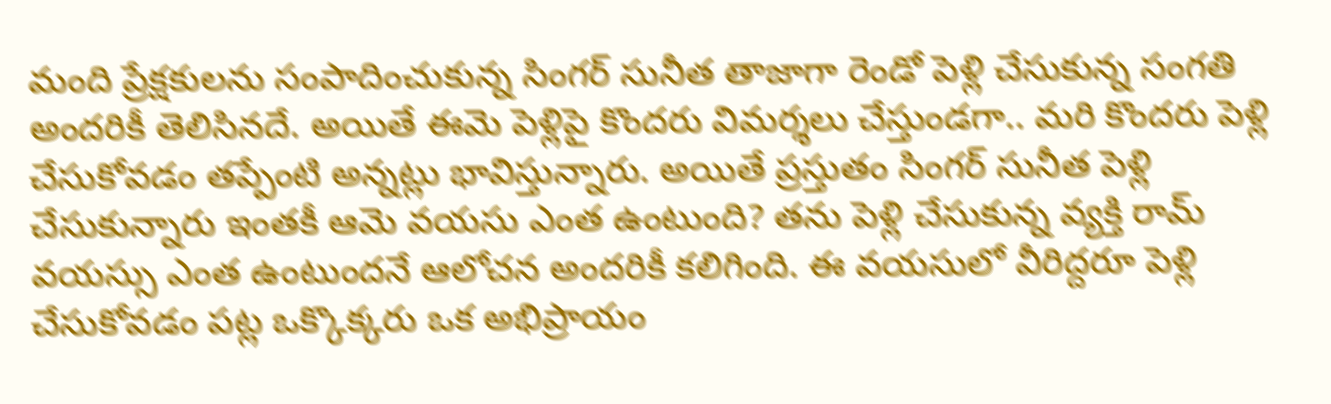మంది ప్రేక్షకులను సంపాదించుకున్న సింగర్ సునీత తాజాగా రెండో పెళ్లి చేసుకున్న సంగతి అందరికీ తెలిసినదే. అయితే ఈమె పెళ్లిపై కొందరు విమర్శలు చేస్తుండగా.. మరి కొందరు పెళ్లి చేసుకోవడం తప్పేంటి అన్నట్లు భావిస్తున్నారు. అయితే ప్రస్తుతం సింగర్ సునీత పెళ్లి చేసుకున్నారు ఇంతకీ ఆమె వయసు ఎంత ఉంటుంది? తను పెళ్లి చేసుకున్న వ్యక్తి రామ్ వయస్సు ఎంత ఉంటుందనే ఆలోచన అందరికీ కలిగింది. ఈ వయసులో వీరిద్దరూ పెళ్లి చేసుకోవడం పట్ల ఒక్కొక్కరు ఒక అభిప్రాయం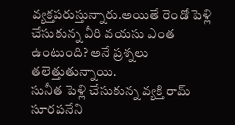వ్యక్తపరుస్తున్నారు.అయితే రెండో పెళ్లి చేసుకున్న వీరి వయసు ఎంత ఉంటుంది? అనే ప్రశ్నలు తలెత్తుతున్నాయి.
సునీత పెళ్లి చేసుకున్న వ్యక్తి రామ్ సూరపనేని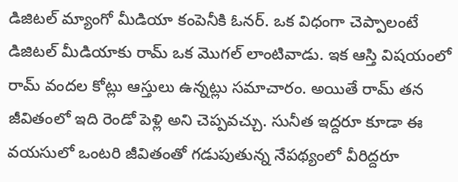డిజిటల్ మ్యాంగో మీడియా కంపెనీకి ఓనర్. ఒక విధంగా చెప్పాలంటే డిజిటల్ మీడియాకు రామ్ ఒక మొగల్ లాంటివాడు. ఇక ఆస్తి విషయంలో రామ్ వందల కోట్లు ఆస్తులు ఉన్నట్లు సమాచారం. అయితే రామ్ తన జీవితంలో ఇది రెండో పెళ్లి అని చెప్పవచ్చు. సునీత ఇద్దరూ కూడా ఈ వయసులో ఒంటరి జీవితంతో గడుపుతున్న నేపథ్యంలో వీరిద్దరూ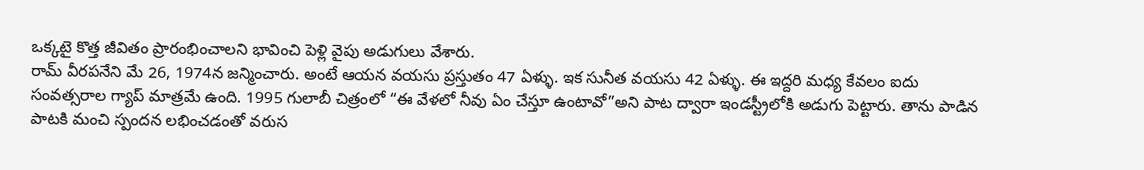ఒక్కటై కొత్త జీవితం ప్రారంభించాలని భావించి పెళ్లి వైపు అడుగులు వేశారు.
రామ్ వీరపనేని మే 26, 1974న జన్మించారు. అంటే ఆయన వయసు ప్రస్తుతం 47 ఏళ్ళు. ఇక సునీత వయసు 42 ఏళ్ళు. ఈ ఇద్దరి మధ్య కేవలం ఐదు సంవత్సరాల గ్యాప్ మాత్రమే ఉంది. 1995 గులాబీ చిత్రంలో “ఈ వేళలో నీవు ఏం చేస్తూ ఉంటావో”అని పాట ద్వారా ఇండస్ట్రీలోకి అడుగు పెట్టారు. తాను పాడిన పాటకి మంచి స్పందన లభించడంతో వరుస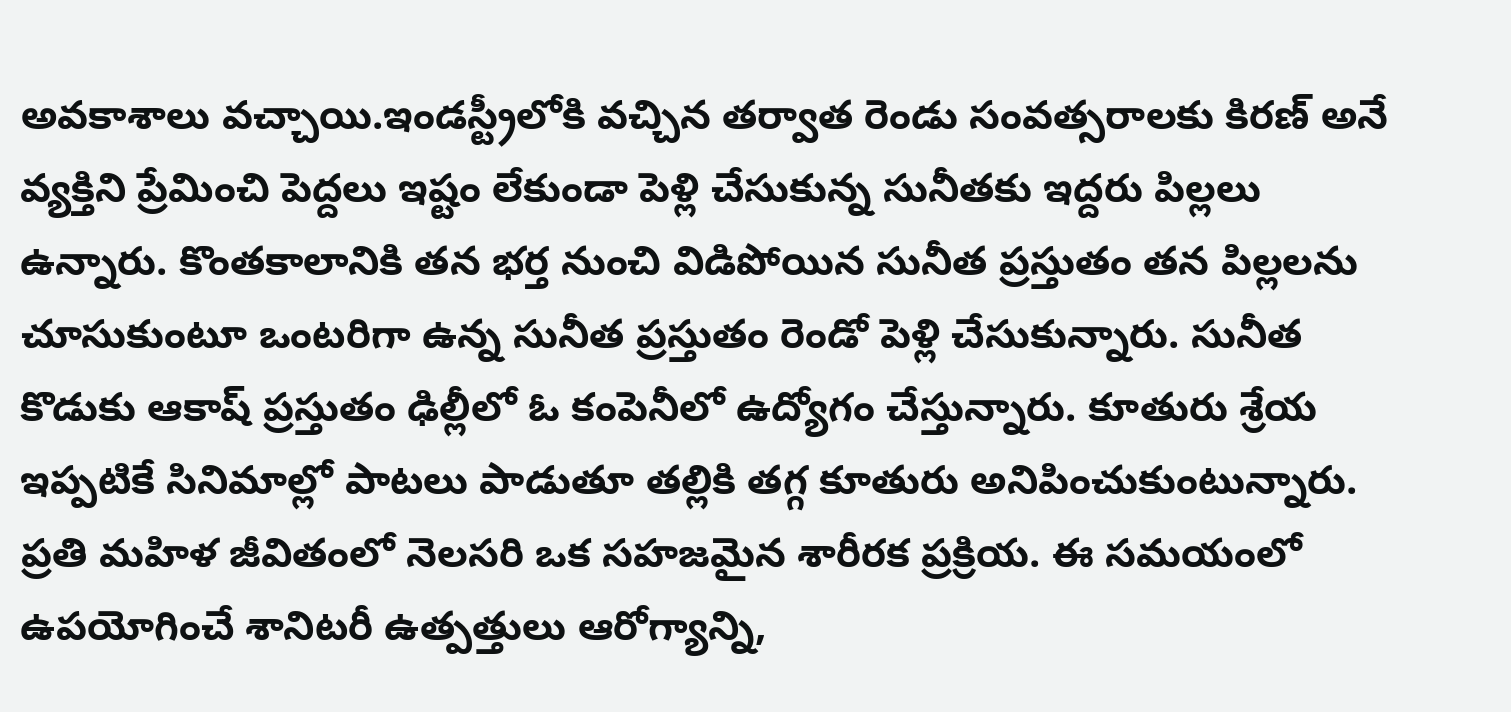అవకాశాలు వచ్చాయి.ఇండస్ట్రీలోకి వచ్చిన తర్వాత రెండు సంవత్సరాలకు కిరణ్ అనే వ్యక్తిని ప్రేమించి పెద్దలు ఇష్టం లేకుండా పెళ్లి చేసుకున్న సునీతకు ఇద్దరు పిల్లలు ఉన్నారు. కొంతకాలానికి తన భర్త నుంచి విడిపోయిన సునీత ప్రస్తుతం తన పిల్లలను చూసుకుంటూ ఒంటరిగా ఉన్న సునీత ప్రస్తుతం రెండో పెళ్లి చేసుకున్నారు. సునీత కొడుకు ఆకాష్ ప్రస్తుతం ఢిల్లీలో ఓ కంపెనీలో ఉద్యోగం చేస్తున్నారు. కూతురు శ్రేయ ఇప్పటికే సినిమాల్లో పాటలు పాడుతూ తల్లికి తగ్గ కూతురు అనిపించుకుంటున్నారు.
ప్రతి మహిళ జీవితంలో నెలసరి ఒక సహజమైన శారీరక ప్రక్రియ. ఈ సమయంలో ఉపయోగించే శానిటరీ ఉత్పత్తులు ఆరోగ్యాన్ని,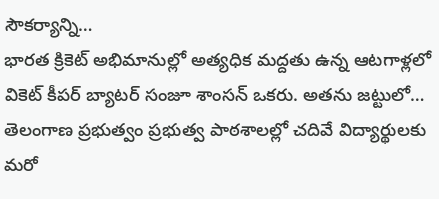సౌకర్యాన్ని…
భారత క్రికెట్ అభిమానుల్లో అత్యధిక మద్దతు ఉన్న ఆటగాళ్లలో వికెట్ కీపర్ బ్యాటర్ సంజూ శాంసన్ ఒకరు. అతను జట్టులో…
తెలంగాణ ప్రభుత్వం ప్రభుత్వ పాఠశాలల్లో చదివే విద్యార్థులకు మరో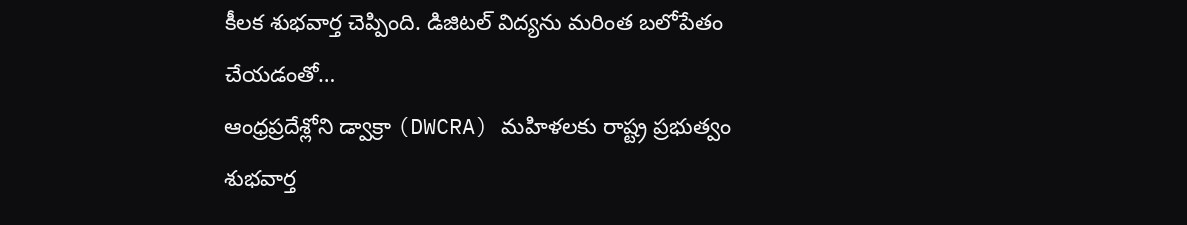కీలక శుభవార్త చెప్పింది. డిజిటల్ విద్యను మరింత బలోపేతం చేయడంతో…
ఆంధ్రప్రదేశ్లోని డ్వాక్రా (DWCRA) మహిళలకు రాష్ట్ర ప్రభుత్వం శుభవార్త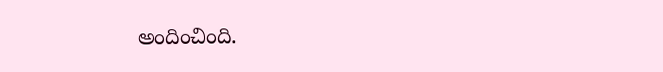అందించింది.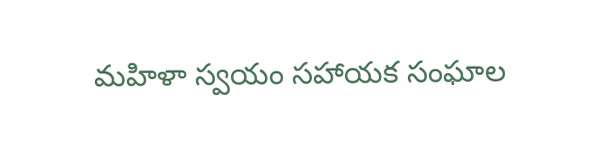మహిళా స్వయం సహాయక సంఘాల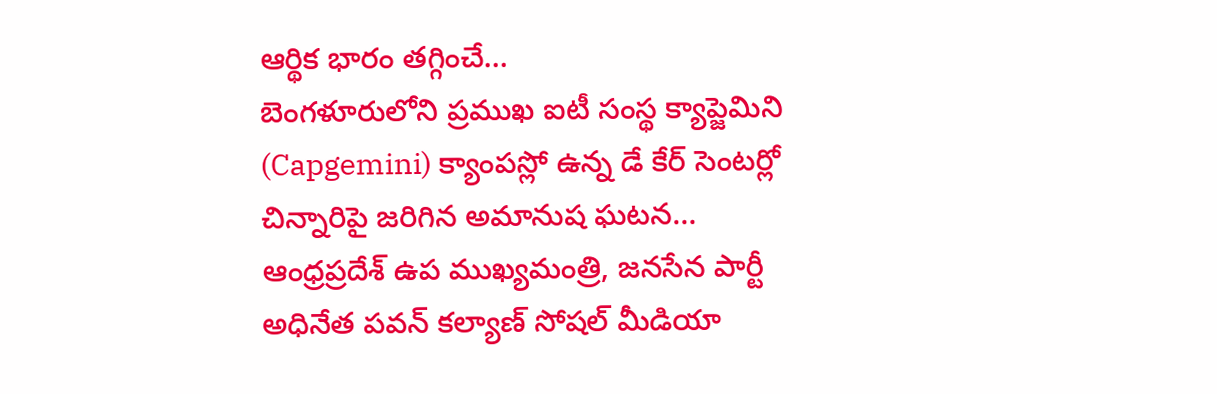ఆర్థిక భారం తగ్గించే…
బెంగళూరులోని ప్రముఖ ఐటీ సంస్థ క్యాప్జెమిని (Capgemini) క్యాంపస్లో ఉన్న డే కేర్ సెంటర్లో చిన్నారిపై జరిగిన అమానుష ఘటన…
ఆంధ్రప్రదేశ్ ఉప ముఖ్యమంత్రి, జనసేన పార్టీ అధినేత పవన్ కల్యాణ్ సోషల్ మీడియా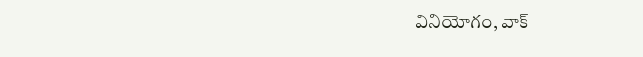వినియోగం, వాక్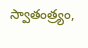స్వాతంత్ర్యం,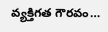వ్యక్తిగత గౌరవం…